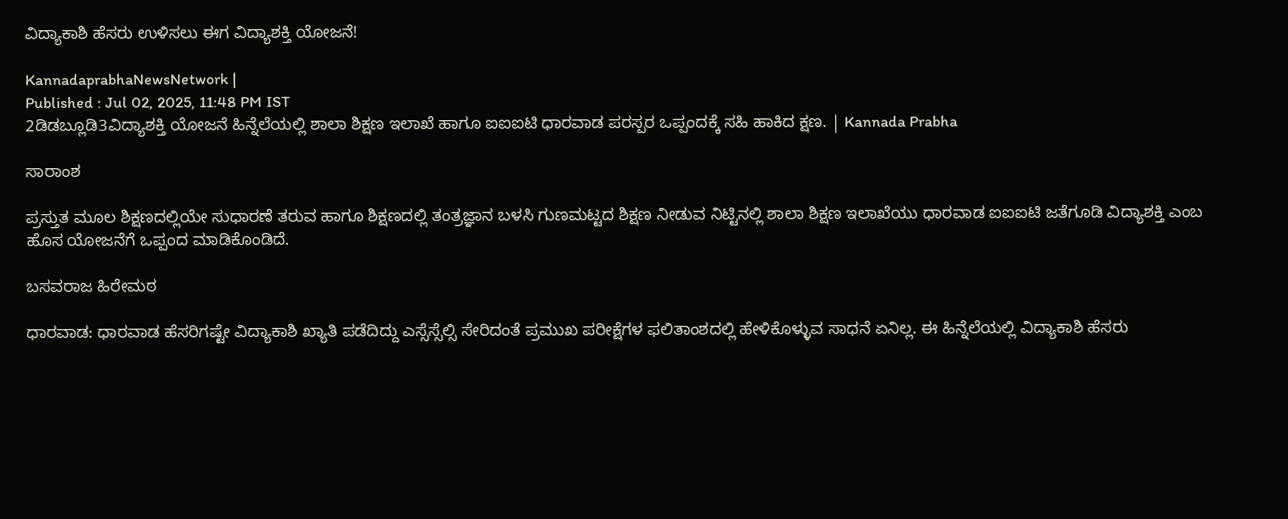ವಿದ್ಯಾಕಾಶಿ ಹೆಸರು ಉಳಿಸಲು ಈಗ ವಿದ್ಯಾಶಕ್ತಿ ಯೋಜನೆ!

KannadaprabhaNewsNetwork |
Published : Jul 02, 2025, 11:48 PM IST
2ಡಿಡಬ್ಲೂಡಿ3ವಿದ್ಯಾಶಕ್ತಿ ಯೋಜನೆ ಹಿನ್ನೆಲೆಯಲ್ಲಿ ಶಾಲಾ ಶಿಕ್ಷಣ ಇಲಾಖೆ ಹಾಗೂ ಐಐಐಟಿ ಧಾರವಾಡ ಪರಸ್ಪರ ಒಪ್ಪಂದಕ್ಕೆ ಸಹಿ ಹಾಕಿದ ಕ್ಷಣ. | Kannada Prabha

ಸಾರಾಂಶ

ಪ್ರಸ್ತುತ ಮೂಲ ಶಿಕ್ಷಣದಲ್ಲಿಯೇ ಸುಧಾರಣೆ ತರುವ ಹಾಗೂ ಶಿಕ್ಷಣದಲ್ಲಿ ತಂತ್ರಜ್ಞಾನ ಬಳಸಿ ಗುಣಮಟ್ಟದ ಶಿಕ್ಷಣ ನೀಡುವ ನಿಟ್ಟಿನಲ್ಲಿ ಶಾಲಾ ಶಿಕ್ಷಣ ಇಲಾಖೆಯು ಧಾರವಾಡ ಐಐಐಟಿ ಜತೆಗೂಡಿ ವಿದ್ಯಾಶಕ್ತಿ ಎಂಬ ಹೊಸ ಯೋಜನೆಗೆ ಒಪ್ಪಂದ ಮಾಡಿಕೊಂಡಿದೆ.

ಬಸವರಾಜ ಹಿರೇಮಠ

ಧಾರವಾಡ: ಧಾರವಾಡ ಹೆಸರಿಗಷ್ಟೇ ವಿದ್ಯಾಕಾಶಿ ಖ್ಯಾತಿ ಪಡೆದಿದ್ದು ಎಸ್ಸೆಸ್ಸೆಲ್ಸಿ ಸೇರಿದಂತೆ ಪ್ರಮುಖ ಪರೀಕ್ಷೆಗಳ ಫಲಿತಾಂಶದಲ್ಲಿ ಹೇಳಿಕೊಳ್ಳುವ ಸಾಧನೆ ಏನಿಲ್ಲ. ಈ ಹಿನ್ನೆಲೆಯಲ್ಲಿ ವಿದ್ಯಾಕಾಶಿ ಹೆಸರು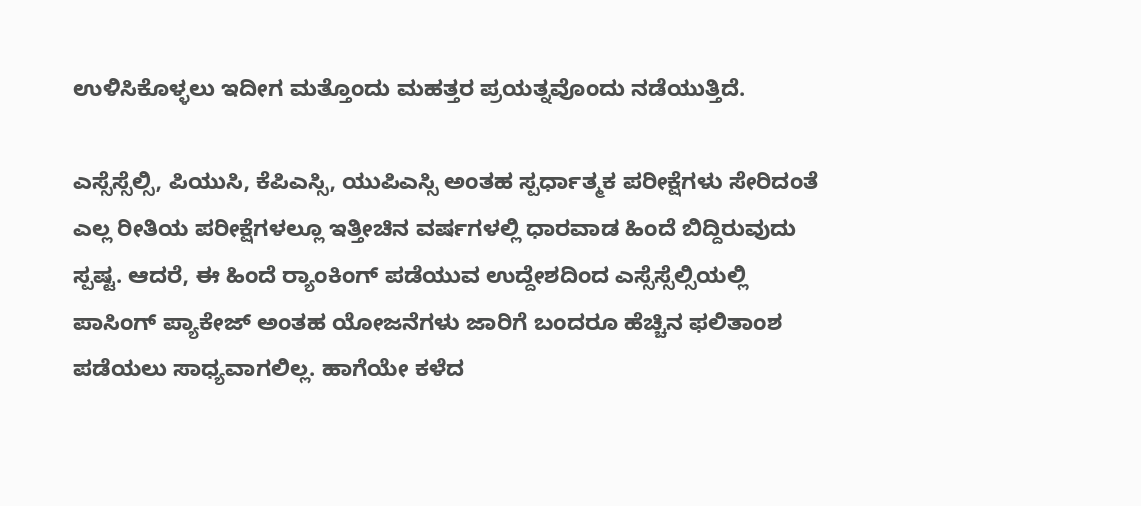ಉಳಿಸಿಕೊಳ್ಳಲು ಇದೀಗ ಮತ್ತೊಂದು ಮಹತ್ತರ ಪ್ರಯತ್ನವೊಂದು ನಡೆಯುತ್ತಿದೆ.

ಎಸ್ಸೆಸ್ಸೆಲ್ಸಿ, ಪಿಯುಸಿ, ಕೆಪಿಎಸ್ಸಿ, ಯುಪಿಎಸ್ಸಿ ಅಂತಹ ಸ್ಪರ್ಧಾತ್ಮಕ ಪರೀಕ್ಷೆಗಳು ಸೇರಿದಂತೆ ಎಲ್ಲ ರೀತಿಯ ಪರೀಕ್ಷೆಗಳಲ್ಲೂ ಇತ್ತೀಚಿನ ವರ್ಷಗಳಲ್ಲಿ ಧಾರವಾಡ ಹಿಂದೆ ಬಿದ್ದಿರುವುದು ಸ್ಪಷ್ಟ. ಆದರೆ, ಈ ಹಿಂದೆ ರ‍್ಯಾಂಕಿಂಗ್‌ ಪಡೆಯುವ ಉದ್ದೇಶದಿಂದ ಎಸ್ಸೆಸ್ಸೆಲ್ಸಿಯಲ್ಲಿ ಪಾಸಿಂಗ್‌ ಪ್ಯಾಕೇಜ್‌ ಅಂತಹ ಯೋಜನೆಗಳು ಜಾರಿಗೆ ಬಂದರೂ ಹೆಚ್ಚಿನ ಫಲಿತಾಂಶ ಪಡೆಯಲು ಸಾಧ್ಯವಾಗಲಿಲ್ಲ. ಹಾಗೆಯೇ ಕಳೆದ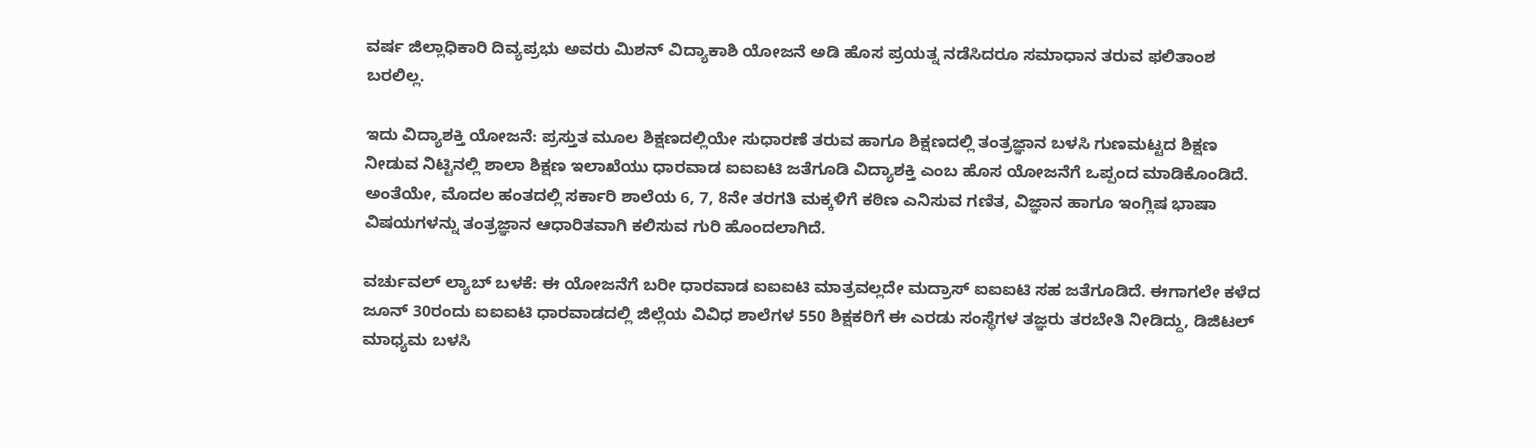ವರ್ಷ ಜಿಲ್ಲಾಧಿಕಾರಿ ದಿವ್ಯಪ್ರಭು ಅವರು ಮಿಶನ್‌ ವಿದ್ಯಾಕಾಶಿ ಯೋಜನೆ ಅಡಿ ಹೊಸ ಪ್ರಯತ್ನ ನಡೆಸಿದರೂ ಸಮಾಧಾನ ತರುವ ಫಲಿತಾಂಶ ಬರಲಿಲ್ಲ.

ಇದು ವಿದ್ಯಾಶಕ್ತಿ ಯೋಜನೆ: ಪ್ರಸ್ತುತ ಮೂಲ ಶಿಕ್ಷಣದಲ್ಲಿಯೇ ಸುಧಾರಣೆ ತರುವ ಹಾಗೂ ಶಿಕ್ಷಣದಲ್ಲಿ ತಂತ್ರಜ್ಞಾನ ಬಳಸಿ ಗುಣಮಟ್ಟದ ಶಿಕ್ಷಣ ನೀಡುವ ನಿಟ್ಟಿನಲ್ಲಿ ಶಾಲಾ ಶಿಕ್ಷಣ ಇಲಾಖೆಯು ಧಾರವಾಡ ಐಐಐಟಿ ಜತೆಗೂಡಿ ವಿದ್ಯಾಶಕ್ತಿ ಎಂಬ ಹೊಸ ಯೋಜನೆಗೆ ಒಪ್ಪಂದ ಮಾಡಿಕೊಂಡಿದೆ. ಅಂತೆಯೇ, ಮೊದಲ ಹಂತದಲ್ಲಿ ಸರ್ಕಾರಿ ಶಾಲೆಯ 6, 7, 8ನೇ ತರಗತಿ ಮಕ್ಕಳಿಗೆ ಕಠಿಣ ಎನಿಸುವ ಗಣಿತ, ವಿಜ್ಞಾನ ಹಾಗೂ ಇಂಗ್ಲಿಷ ಭಾಷಾ ವಿಷಯಗಳನ್ನು ತಂತ್ರಜ್ಞಾನ ಆಧಾರಿತವಾಗಿ ಕಲಿಸುವ ಗುರಿ ಹೊಂದಲಾಗಿದೆ.

ವರ್ಚುವಲ್‌ ಲ್ಯಾಬ್‌ ಬಳಕೆ: ಈ ಯೋಜನೆಗೆ ಬರೀ ಧಾರವಾಡ ಐಐಐಟಿ ಮಾತ್ರವಲ್ಲದೇ ಮದ್ರಾಸ್‌ ಐಐಐಟಿ ಸಹ ಜತೆಗೂಡಿದೆ. ಈಗಾಗಲೇ ಕಳೆದ ಜೂನ್‌ 30ರಂದು ಐಐಐಟಿ ಧಾರವಾಡದಲ್ಲಿ ಜಿಲ್ಲೆಯ ವಿವಿಧ ಶಾಲೆಗಳ 550 ಶಿಕ್ಷಕರಿಗೆ ಈ ಎರಡು ಸಂಸ್ಥೆಗಳ ತಜ್ಞರು ತರಬೇತಿ ನೀಡಿದ್ದು, ಡಿಜಿಟಲ್‌ ಮಾಧ್ಯಮ ಬಳಸಿ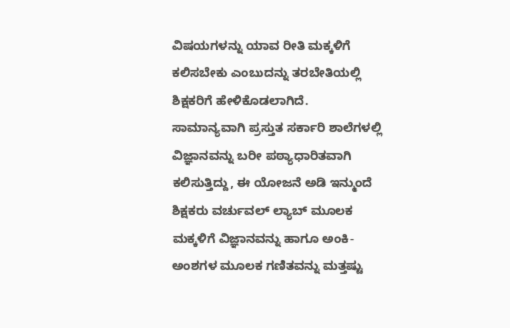ವಿಷಯಗಳನ್ನು ಯಾವ ರೀತಿ ಮಕ್ಕಳಿಗೆ ಕಲಿಸಬೇಕು ಎಂಬುದನ್ನು ತರಬೇತಿಯಲ್ಲಿ ಶಿಕ್ಷಕರಿಗೆ ಹೇಳಿಕೊಡಲಾಗಿದೆ. ಸಾಮಾನ್ಯವಾಗಿ ಪ್ರಸ್ತುತ ಸರ್ಕಾರಿ ಶಾಲೆಗಳಲ್ಲಿ ವಿಜ್ಞಾನವನ್ನು ಬರೀ ಪಠ್ಯಾಧಾರಿತವಾಗಿ ಕಲಿಸುತ್ತಿದ್ದು, ಈ ಯೋಜನೆ ಅಡಿ ಇನ್ಮುಂದೆ ಶಿಕ್ಷಕರು ವರ್ಚುವಲ್‌ ಲ್ಯಾಬ್‌ ಮೂಲಕ ಮಕ್ಕಳಿಗೆ ವಿಜ್ಞಾನವನ್ನು ಹಾಗೂ ಅಂಕಿ- ಅಂಶಗಳ ಮೂಲಕ ಗಣಿತವನ್ನು ಮತ್ತಷ್ಟು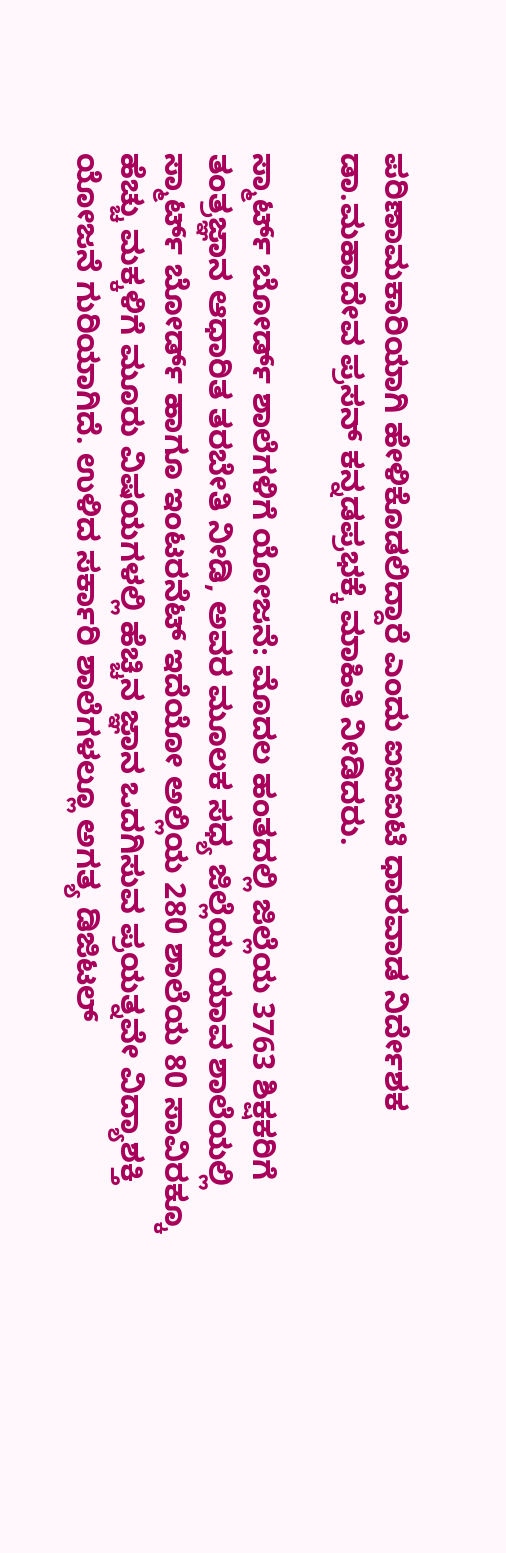ಪರಿಣಾಮಕಾರಿಯಾಗಿ ಹೇಳಿಕೊಡಲಿದ್ದಾರೆ ಎಂದು ಐಐಐಟಿ ಧಾರವಾಡ ನಿರ್ದೇಶಕ ಡಾ.ಮಹಾದೇವ ಪ್ರಸನ್‌ ಕನ್ನಡಪ್ರಭಕ್ಕೆ ಮಾಹಿತಿ ನೀಡಿದರು.

ಸ್ಮಾರ್ಟ್‌ ಬೋರ್ಡ್‌ ಶಾಲೆಗಳಿಗೆ ಯೋಜನೆ: ಮೊದಲ ಹಂತದಲ್ಲಿ ಜಿಲ್ಲೆಯ 3763 ಶಿಕ್ಷಕರಿಗೆ ತಂತ್ರಜ್ಞಾನ ಆಧಾರಿತ ತರಬೇತಿ ನೀಡಿ, ಅವರ ಮೂಲಕ ಸಧ್ಯ ಜಿಲ್ಲೆಯ ಯಾವ ಶಾಲೆಯಲ್ಲಿ ಸ್ಮಾರ್ಟ್‌ ಬೋರ್ಡ್‌ ಹಾಗೂ ಇಂಟರನೆಟ್‌ ಇದೆಯೋ ಅಲ್ಲಿಯ 280 ಶಾಲೆಯ 80 ಸಾವಿರಕ್ಕೂ ಹೆಚ್ಚು ಮಕ್ಕಳಿಗೆ ಮೂರು ವಿಷಯಗಳಲ್ಲಿ ಹೆಚ್ಚಿನ ಜ್ಞಾನ ಒದಗಿಸುವ ಪ್ರಯತ್ನವೇ ವಿದ್ಯಾಶಕ್ತಿ ಯೋಜನೆ ಗುರಿಯಾಗಿದೆ. ಉಳಿದ ಸರ್ಕಾರಿ ಶಾಲೆಗಳಲ್ಲೂ ಅಗತ್ಯ ಡಿಜಿಟಲ್‌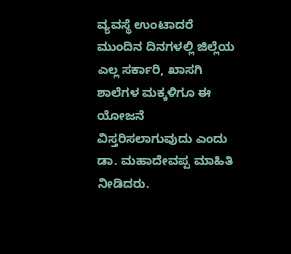ವ್ಯವಸ್ಥೆ ಉಂಟಾದರೆ ಮುಂದಿನ ದಿನಗಳಲ್ಲಿ ಜಿಲ್ಲೆಯ ಎಲ್ಲ ಸರ್ಕಾರಿ, ಖಾಸಗಿ ಶಾಲೆಗಳ ಮಕ್ಕಳಿಗೂ ಈ ಯೋಜನೆ ವಿಸ್ತರಿಸಲಾಗುವುದು ಎಂದು ಡಾ. ಮಹಾದೇವಪ್ಪ ಮಾಹಿತಿ ನೀಡಿದರು.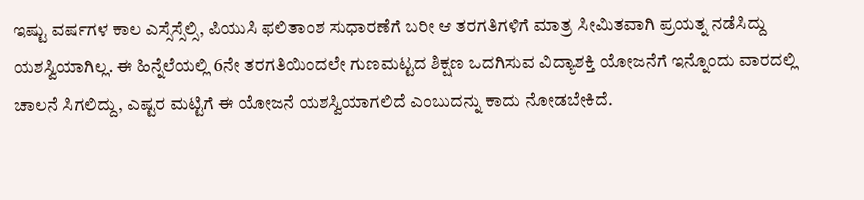ಇಷ್ಟು ವರ್ಷಗಳ ಕಾಲ ಎಸ್ಸೆಸ್ಸೆಲ್ಸಿ, ಪಿಯುಸಿ ಫಲಿತಾಂಶ ಸುಧಾರಣೆಗೆ ಬರೀ ಆ ತರಗತಿಗಳಿಗೆ ಮಾತ್ರ ಸೀಮಿತವಾಗಿ ಪ್ರಯತ್ನ ನಡೆಸಿದ್ದು ಯಶಸ್ವಿಯಾಗಿಲ್ಲ. ಈ ಹಿನ್ನೆಲೆಯಲ್ಲಿ 6ನೇ ತರಗತಿಯಿಂದಲೇ ಗುಣಮಟ್ಟದ ಶಿಕ್ಷಣ ಒದಗಿಸುವ ವಿದ್ಯಾಶಕ್ತಿ ಯೋಜನೆಗೆ ಇನ್ನೊಂದು ವಾರದಲ್ಲಿ ಚಾಲನೆ ಸಿಗಲಿದ್ದು, ಎಷ್ಟರ ಮಟ್ಟಿಗೆ ಈ ಯೋಜನೆ ಯಶಸ್ವಿಯಾಗಲಿದೆ ಎಂಬುದನ್ನು ಕಾದು ನೋಡಬೇಕಿದೆ.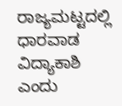ರಾಜ್ಯಮಟ್ಟದಲ್ಲಿ ಧಾರವಾಡ ವಿದ್ಯಾಕಾಶಿ ಎಂದು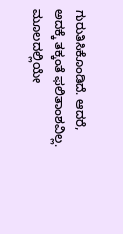ಗುರುತಿಸಿಕೊಂಡಿದೆ. ಆದರೆ, ಅದಕ್ಕೆ ತಕ್ಕಂತೆ ಫಲಿತಾಂಶವಿಲ್ಲ. ಮೂಲದಲ್ಲಿಯೇ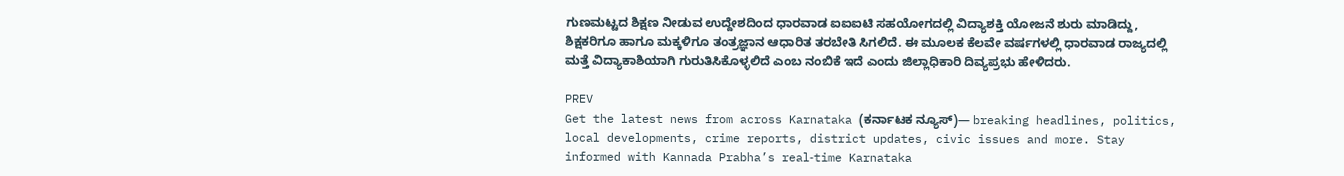ಗುಣಮಟ್ಟದ ಶಿಕ್ಷಣ ನೀಡುವ ಉದ್ದೇಶದಿಂದ ಧಾರವಾಡ ಐಐಐಟಿ ಸಹಯೋಗದಲ್ಲಿ ವಿದ್ಯಾಶಕ್ತಿ ಯೋಜನೆ ಶುರು ಮಾಡಿದ್ದು, ಶಿಕ್ಷಕರಿಗೂ ಹಾಗೂ ಮಕ್ಕಳಿಗೂ ತಂತ್ರಜ್ಞಾನ ಆಧಾರಿತ ತರಬೇತಿ ಸಿಗಲಿದೆ. ಈ ಮೂಲಕ ಕೆಲವೇ ವರ್ಷಗಳಲ್ಲಿ ಧಾರವಾಡ ರಾಜ್ಯದಲ್ಲಿ ಮತ್ತೆ ವಿದ್ಯಾಕಾಶಿಯಾಗಿ ಗುರುತಿಸಿಕೊಳ್ಳಲಿದೆ ಎಂಬ ನಂಬಿಕೆ ಇದೆ ಎಂದು ಜಿಲ್ಲಾಧಿಕಾರಿ ದಿವ್ಯಪ್ರಭು ಹೇಳಿದರು.

PREV
Get the latest news from across Karnataka (ಕರ್ನಾಟಕ ನ್ಯೂಸ್)— breaking headlines, politics, local developments, crime reports, district updates, civic issues and more. Stay informed with Kannada Prabha’s real‑time Karnataka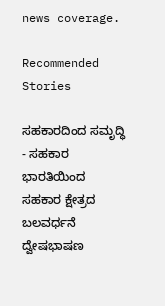news coverage.

Recommended Stories

ಸಹಕಾರದಿಂದ ಸಮೃದ್ಧಿ - ಸಹಕಾರ ಭಾರತಿಯಿಂದ ಸಹಕಾರ ಕ್ಷೇತ್ರದ ಬಲವರ್ಧನೆ
ದ್ವೇಷಭಾಷಣ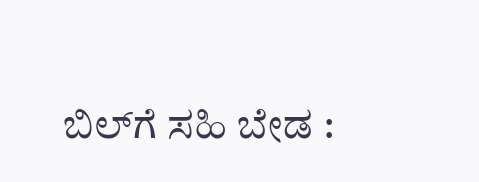ಬಿಲ್‌ಗೆ ಸಹಿ ಬೇಡ :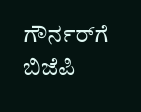ಗೌರ್ನರ್‌ಗೆ ಬಿಜೆಪಿ